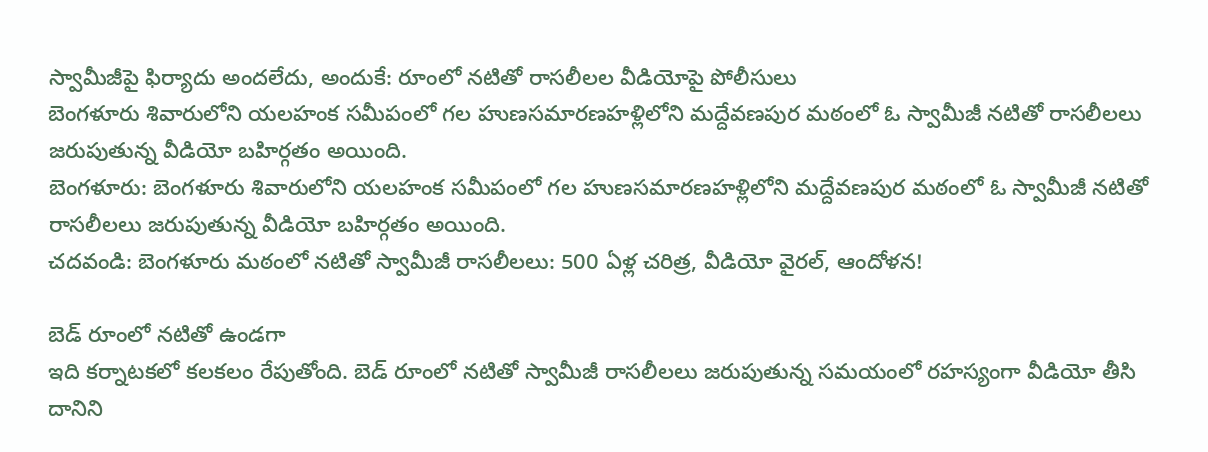స్వామీజీపై ఫిర్యాదు అందలేదు, అందుకే: రూంలో నటితో రాసలీలల వీడియోపై పోలీసులు
బెంగళూరు శివారులోని యలహంక సమీపంలో గల హుణసమారణహళ్లిలోని మద్దేవణపుర మఠంలో ఓ స్వామీజీ నటితో రాసలీలలు జరుపుతున్న వీడియో బహిర్గతం అయింది.
బెంగళూరు: బెంగళూరు శివారులోని యలహంక సమీపంలో గల హుణసమారణహళ్లిలోని మద్దేవణపుర మఠంలో ఓ స్వామీజీ నటితో రాసలీలలు జరుపుతున్న వీడియో బహిర్గతం అయింది.
చదవండి: బెంగళూరు మఠంలో నటితో స్వామీజీ రాసలీలలు: 500 ఏళ్ల చరిత్ర, వీడియో వైరల్, ఆందోళన!

బెడ్ రూంలో నటితో ఉండగా
ఇది కర్నాటకలో కలకలం రేపుతోంది. బెడ్ రూంలో నటితో స్వామీజీ రాసలీలలు జరుపుతున్న సమయంలో రహస్యంగా వీడియో తీసి దానిని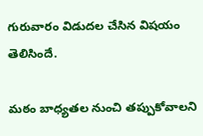గురువారం విడుదల చేసిన విషయం తెలిసిందే.

మఠం బాధ్యతల నుంచి తప్పుకోవాలని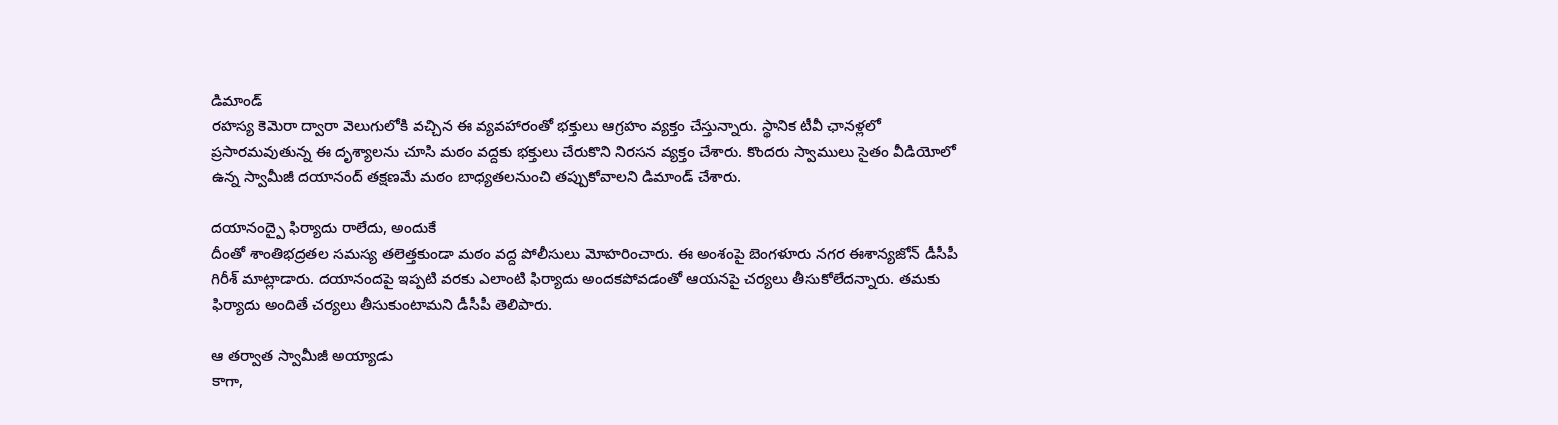డిమాండ్
రహస్య కెమెరా ద్వారా వెలుగులోకి వచ్చిన ఈ వ్యవహారంతో భక్తులు ఆగ్రహం వ్యక్తం చేస్తున్నారు. స్థానిక టీవీ ఛానళ్లలో ప్రసారమవుతున్న ఈ దృశ్యాలను చూసి మఠం వద్దకు భక్తులు చేరుకొని నిరసన వ్యక్తం చేశారు. కొందరు స్వాములు సైతం వీడియోలో ఉన్న స్వామీజీ దయానంద్ తక్షణమే మఠం బాధ్యతలనుంచి తప్పుకోవాలని డిమాండ్ చేశారు.

దయానంద్పై ఫిర్యాదు రాలేదు, అందుకే
దీంతో శాంతిభద్రతల సమస్య తలెత్తకుండా మఠం వద్ద పోలీసులు మోహరించారు. ఈ అంశంపై బెంగళూరు నగర ఈశాన్యజోన్ డీసీపీ గిరీశ్ మాట్లాడారు. దయానందపై ఇప్పటి వరకు ఎలాంటి ఫిర్యాదు అందకపోవడంతో ఆయనపై చర్యలు తీసుకోలేదన్నారు. తమకు ఫిర్యాదు అందితే చర్యలు తీసుకుంటామని డీసీపీ తెలిపారు.

ఆ తర్వాత స్వామీజీ అయ్యాడు
కాగా,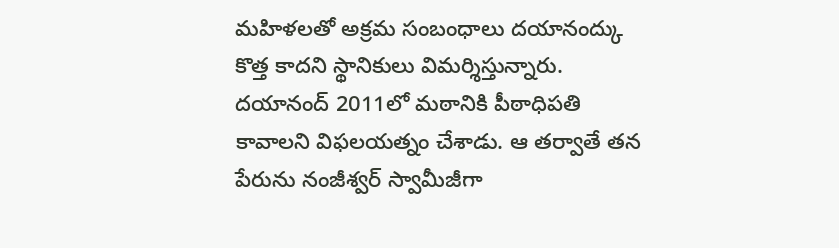మహిళలతో అక్రమ సంబంధాలు దయానంద్కు కొత్త కాదని స్థానికులు విమర్శిస్తున్నారు. దయానంద్ 2011లో మఠానికి పీఠాధిపతి కావాలని విఫలయత్నం చేశాడు. ఆ తర్వాతే తన పేరును నంజీశ్వర్ స్వామీజీగా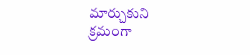మార్చుకుని క్రమంగా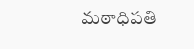మఠాధిపతి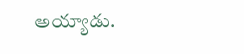అయ్యాడు.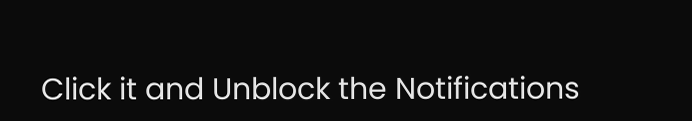Click it and Unblock the Notifications